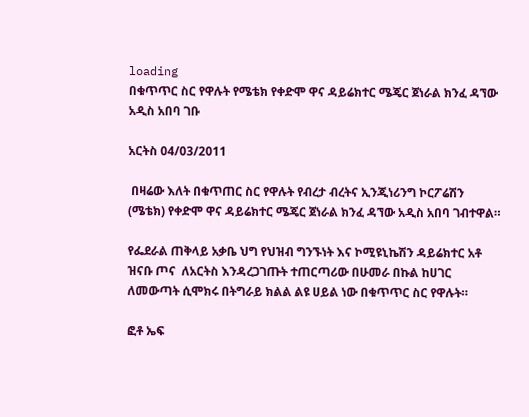loading
በቁጥጥር ስር የዋሉት የሜቴክ የቀድሞ ዋና ዳይሬክተር ሜጄር ጀነራል ክንፈ ዳኘው አዲስ አበባ ገቡ

አርትስ 04/03/2011

 በዛሬው እለት በቁጥጠር ስር የዋሉት የብረታ ብረትና ኢንጂነሪንግ ኮርፖሬሽን (ሜቴክ) የቀድሞ ዋና ዳይሬክተር ሜጄር ጀነራል ክንፈ ዳኘው አዲስ አበባ ገብተዋል።

የፌደራል ጠቅላይ አቃቤ ህግ የህዝብ ግንኙነት እና ኮሚዩኒኬሽን ዳይሬክተር አቶ ዝናቡ ጦና  ለአርትስ እንዳረጋገጡት ተጠርጣሪው በሁመራ በኩል ከሀገር ለመውጣት ሲሞክሩ በትግራይ ክልል ልዩ ሀይል ነው በቁጥጥር ስር የዋሉት።

ፎቶ ኤፍ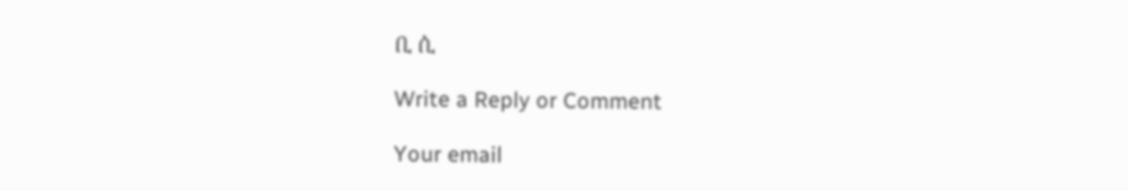ቢ ሲ

Write a Reply or Comment

Your email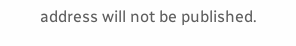address will not be published.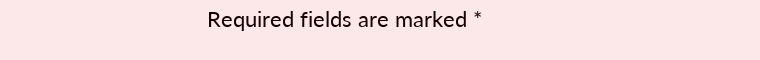Required fields are marked *